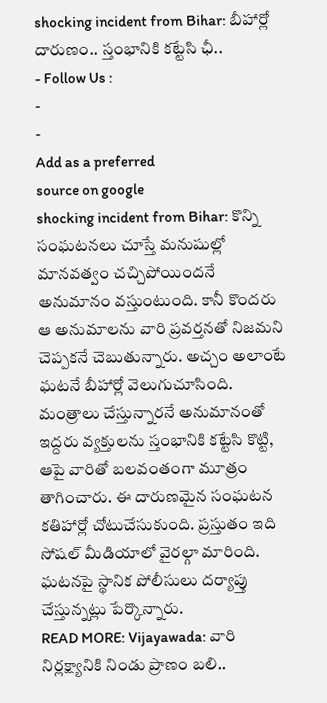shocking incident from Bihar: బీహార్లో దారుణం.. స్తంభానికి కట్టేసి ఛీ..
- Follow Us :
-
-
Add as a preferred
source on google
shocking incident from Bihar: కొన్ని సంఘటనలు చూస్తే మనుషుల్లో మానవత్వం చచ్చిపోయిందనే అనుమానం వస్తుంటుంది. కానీ కొందరు ఆ అనుమాలను వారి ప్రవర్తనతో నిజమని చెప్పకనే చెబుతున్నారు. అచ్చం అలాంటే ఘటనే బీహార్లో వెలుగుచూసింది. మంత్రాలు చేస్తున్నారనే అనుమానంతో ఇద్దరు వ్యక్తులను స్తంభానికి కట్టేసి కొట్టి, ఆపై వారితో బలవంతంగా మూత్రం తాగించారు. ఈ దారుణమైన సంఘటన కతిహార్లో చోటుచేసుకుంది. ప్రస్తుతం ఇది సోషల్ మీడియాలో వైరల్గా మారింది. ఘటనపై స్థానిక పోలీసులు దర్యాప్తు చేస్తున్నట్లు పేర్కొన్నారు.
READ MORE: Vijayawada: వారి నిర్లక్ష్యానికి నిండు ప్రాణం బలి..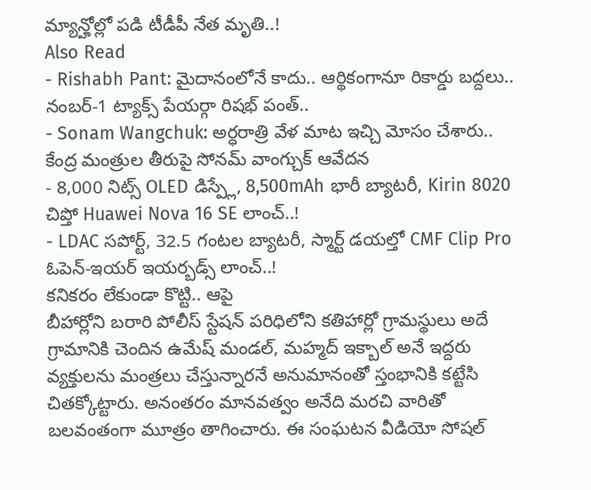మ్యాన్హోల్లో పడి టీడీపీ నేత మృతి..!
Also Read
- Rishabh Pant: మైదానంలోనే కాదు.. ఆర్థికంగానూ రికార్డు బద్దలు.. నంబర్-1 ట్యాక్స్ పేయర్గా రిషభ్ పంత్..
- Sonam Wangchuk: అర్ధరాత్రి వేళ మాట ఇచ్చి మోసం చేశారు.. కేంద్ర మంత్రుల తీరుపై సోనమ్ వాంగ్చుక్ ఆవేదన
- 8,000 నిట్స్ OLED డిస్ప్లే, 8,500mAh భారీ బ్యాటరీ, Kirin 8020 చిప్తో Huawei Nova 16 SE లాంచ్..!
- LDAC సపోర్ట్, 32.5 గంటల బ్యాటరీ, స్మార్ట్ డయల్తో CMF Clip Pro ఓపెన్-ఇయర్ ఇయర్బడ్స్ లాంచ్..!
కనికరం లేకుండా కొట్టి.. ఆపై
బీహార్లోని బరారి పోలీస్ స్టేషన్ పరిధిలోని కతిహార్లో గ్రామస్థులు అదే గ్రామానికి చెందిన ఉమేష్ మండల్, మహ్మద్ ఇక్బాల్ అనే ఇద్దరు వ్యక్తులను మంత్రలు చేస్తున్నారనే అనుమానంతో స్తంభానికి కట్టేసి చితక్కోట్టారు. అనంతరం మానవత్వం అనేది మరచి వారితో బలవంతంగా మూత్రం తాగించారు. ఈ సంఘటన వీడియో సోషల్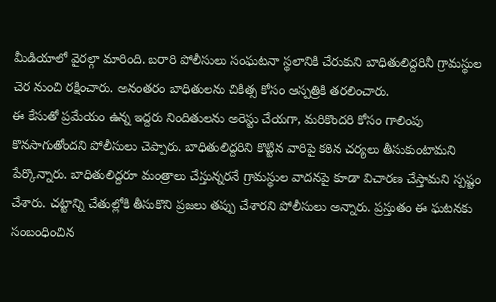మీడియాలో వైరల్గా మారింది. బరారి పోలీసులు సంఘటనా స్థలానికి చేరుకుని బాధితులిద్దరినీ గ్రామస్థుల చెర నుంచి రక్షించారు. అనంతరం బాధితులను చికిత్స కోసం ఆస్పత్రికి తరలించారు.
ఈ కేసుతో ప్రమేయం ఉన్న ఇద్దరు నిందితులను అరెస్టు చేయగా, మరికొందరి కోసం గాలింపు కొనసాగుతోందని పోలీసులు చెప్పారు. బాధితులిద్దరిని కొట్టిన వారిపై కఠిన చర్యలు తీసుకుంటామని పేర్కొన్నారు. బాధితులిద్దరూ మంత్రాలు చేస్తున్నరనే గ్రామస్థుల వాదనపై కూడా విచారణ చేస్తామని స్పష్టం చేశారు. చట్టాన్ని చేతుల్లోకి తీసుకొని ప్రజలు తప్పు చేశారని పోలీసులు అన్నారు. ప్రస్తుతం ఈ ఘటనకు సంబంధించిన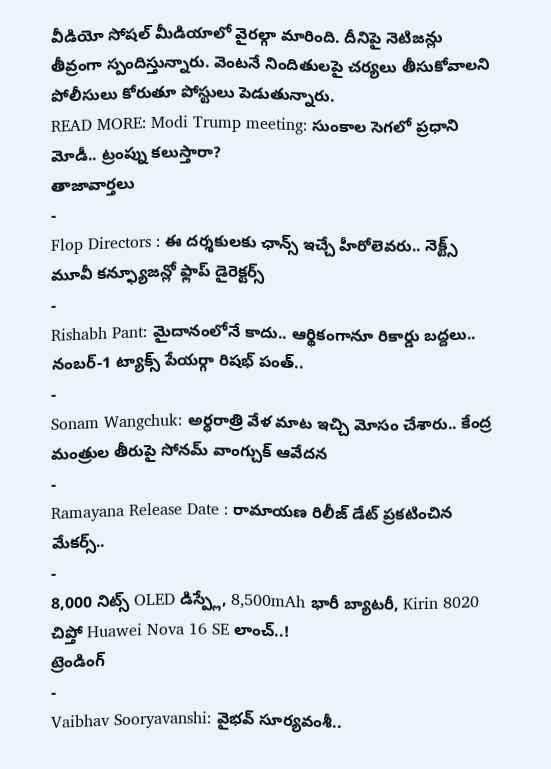వీడియో సోషల్ మీడియాలో వైరల్గా మారింది. దీనిపై నెటిజన్లు తీవ్రంగా స్పందిస్తున్నారు. వెంటనే నిందితులపై చర్యలు తీసుకోవాలని పోలీసులు కోరుతూ పోస్టులు పెడుతున్నారు.
READ MORE: Modi Trump meeting: సుంకాల సెగలో ప్రధాని మోడీ.. ట్రంప్ను కలుస్తారా?
తాజావార్తలు
-
Flop Directors : ఈ దర్శకులకు ఛాన్స్ ఇచ్చే హీరోలెవరు.. నెక్ట్స్ మూవీ కన్ఫ్యూజన్లో ఫ్లాప్ డైరెక్టర్స్
-
Rishabh Pant: మైదానంలోనే కాదు.. ఆర్థికంగానూ రికార్డు బద్దలు.. నంబర్-1 ట్యాక్స్ పేయర్గా రిషభ్ పంత్..
-
Sonam Wangchuk: అర్ధరాత్రి వేళ మాట ఇచ్చి మోసం చేశారు.. కేంద్ర మంత్రుల తీరుపై సోనమ్ వాంగ్చుక్ ఆవేదన
-
Ramayana Release Date : రామాయణ రిలీజ్ డేట్ ప్రకటించిన మేకర్స్..
-
8,000 నిట్స్ OLED డిస్ప్లే, 8,500mAh భారీ బ్యాటరీ, Kirin 8020 చిప్తో Huawei Nova 16 SE లాంచ్..!
ట్రెండింగ్
-
Vaibhav Sooryavanshi: వైభవ్ సూర్యవంశీ..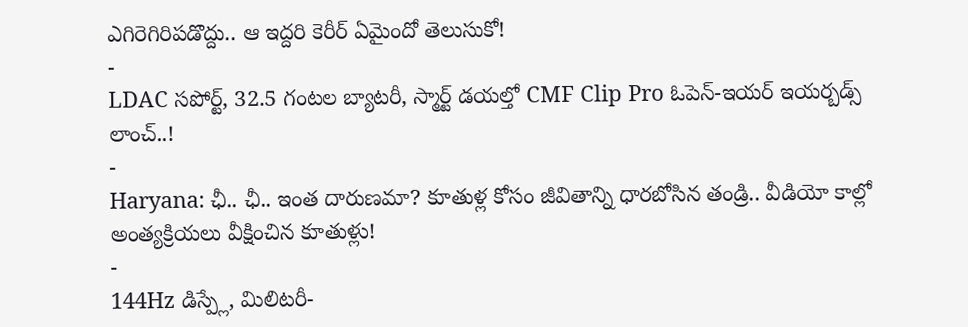ఎగిరెగిరిపడొద్దు.. ఆ ఇద్దరి కెరీర్ ఏమైందో తెలుసుకో!
-
LDAC సపోర్ట్, 32.5 గంటల బ్యాటరీ, స్మార్ట్ డయల్తో CMF Clip Pro ఓపెన్-ఇయర్ ఇయర్బడ్స్ లాంచ్..!
-
Haryana: ఛీ.. ఛీ.. ఇంత దారుణమా? కూతుళ్ల కోసం జీవితాన్ని ధారబోసిన తండ్రి.. వీడియో కాల్లో అంత్యక్రియలు వీక్షించిన కూతుళ్లు!
-
144Hz డిస్ప్లే, మిలిటరీ-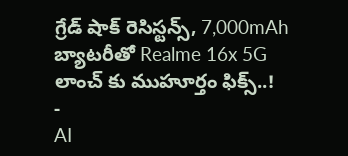గ్రేడ్ షాక్ రెసిస్టన్స్, 7,000mAh బ్యాటరీతో Realme 16x 5G లాంచ్ కు ముహూర్తం ఫిక్స్..!
-
AI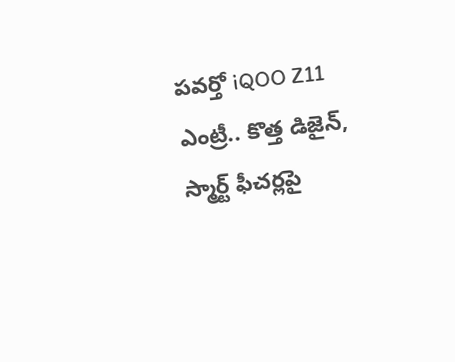పవర్తో iQOO Z11 ఎంట్రీ.. కొత్త డిజైన్, స్మార్ట్ ఫీచర్లపై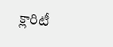క్లారిటీ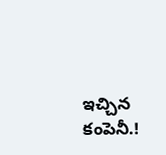ఇచ్చిన కంపెనీ.!